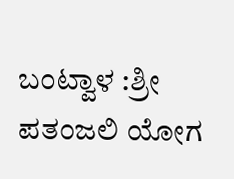ಬಂಟ್ವಾಳ :ಶ್ರೀ ಪತಂಜಲಿ ಯೋಗ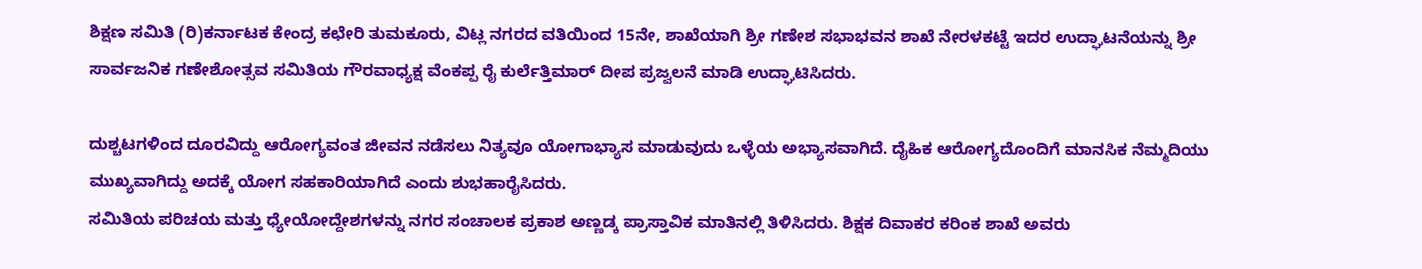ಶಿಕ್ಷಣ ಸಮಿತಿ (ರಿ)ಕರ್ನಾಟಕ ಕೇಂದ್ರ ಕಛೇರಿ ತುಮಕೂರು, ವಿಟ್ಲ ನಗರದ ವತಿಯಿಂದ 15ನೇ, ಶಾಖೆಯಾಗಿ ಶ್ರೀ ಗಣೇಶ ಸಭಾಭವನ ಶಾಖೆ ನೇರಳಕಟ್ಟೆ ಇದರ ಉದ್ಘಾಟನೆಯನ್ನು ಶ್ರೀ ಸಾರ್ವಜನಿಕ ಗಣೇಶೋತ್ಸವ ಸಮಿತಿಯ ಗೌರವಾಧ್ಯಕ್ಷ ವೆಂಕಪ್ಪ ರೈ ಕುರ್ಲೆತ್ತಿಮಾರ್ ದೀಪ ಪ್ರಜ್ವಲನೆ ಮಾಡಿ ಉದ್ಘಾಟಿಸಿದರು.

ದುಶ್ಚಟಗಳಿಂದ ದೂರವಿದ್ದು ಆರೋಗ್ಯವಂತ ಜೀವನ ನಡೆಸಲು ನಿತ್ಯವೂ ಯೋಗಾಭ್ಯಾಸ ಮಾಡುವುದು ಒಳ್ಳೆಯ ಅಭ್ಯಾಸವಾಗಿದೆ. ದೈಹಿಕ ಆರೋಗ್ಯದೊಂದಿಗೆ ಮಾನಸಿಕ ನೆಮ್ಮದಿಯು ಮುಖ್ಯವಾಗಿದ್ದು ಅದಕ್ಕೆ ಯೋಗ ಸಹಕಾರಿಯಾಗಿದೆ ಎಂದು ಶುಭಹಾರೈಸಿದರು.
ಸಮಿತಿಯ ಪರಿಚಯ ಮತ್ತು ಧ್ಯೇಯೋದ್ದೇಶಗಳನ್ನು ನಗರ ಸಂಚಾಲಕ ಪ್ರಕಾಶ ಅಣ್ಣಡ್ಕ ಪ್ರಾಸ್ತಾವಿಕ ಮಾತಿನಲ್ಲಿ ತಿಳಿಸಿದರು. ಶಿಕ್ಷಕ ದಿವಾಕರ ಕರಿಂಕ ಶಾಖೆ ಅವರು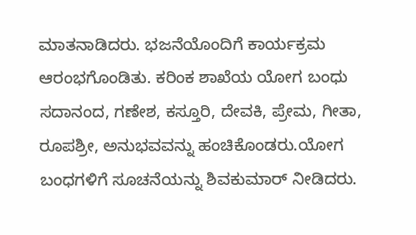ಮಾತನಾಡಿದರು. ಭಜನೆಯೊಂದಿಗೆ ಕಾರ್ಯಕ್ರಮ ಆರಂಭಗೊಂಡಿತು. ಕರಿಂಕ ಶಾಖೆಯ ಯೋಗ ಬಂಧು ಸದಾನಂದ, ಗಣೇಶ, ಕಸ್ತೂರಿ, ದೇವಕಿ, ಪ್ರೇಮ, ಗೀತಾ, ರೂಪಶ್ರೀ, ಅನುಭವವನ್ನು ಹಂಚಿಕೊಂಡರು.ಯೋಗ ಬಂಧಗಳಿಗೆ ಸೂಚನೆಯನ್ನು ಶಿವಕುಮಾರ್ ನೀಡಿದರು.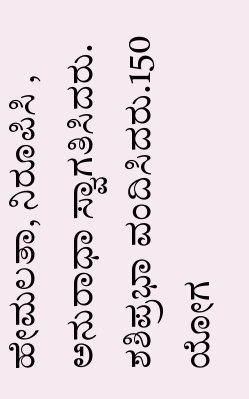ಹೇಮಲತಾ, ನಿರೂಪಿಸಿ , ಅನುರಾಧಾ ಸ್ವಾಗತಿಸಿದರು. ಶಶಿಪ್ರಭಾ ವಂದಿಸಿದರು.150 ಯೋಗ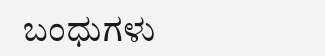ಬಂಧುಗಳು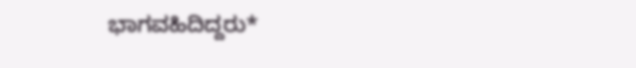ಭಾಗವಹಿದಿದ್ದರು*